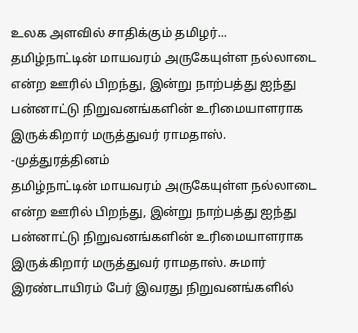உலக அளவில் சாதிக்கும் தமிழர்...
தமிழ்நாட்டின் மாயவரம் அருகேயுள்ள நல்லாடை என்ற ஊரில் பிறந்து, இன்று நாற்பத்து ஐந்து பன்னாட்டு நிறுவனங்களின் உரிமையாளராக இருக்கிறார் மருத்துவர் ராமதாஸ்.
-முத்துரத்தினம்
தமிழ்நாட்டின் மாயவரம் அருகேயுள்ள நல்லாடை என்ற ஊரில் பிறந்து, இன்று நாற்பத்து ஐந்து பன்னாட்டு நிறுவனங்களின் உரிமையாளராக இருக்கிறார் மருத்துவர் ராமதாஸ். சுமார் இரண்டாயிரம் பேர் இவரது நிறுவனங்களில்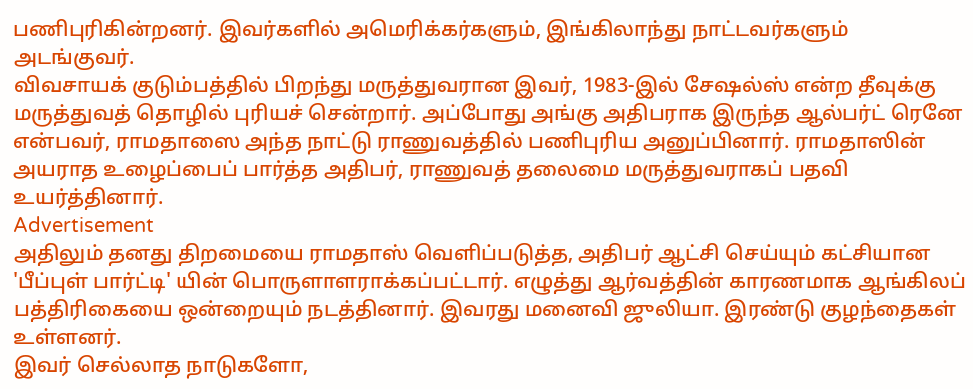பணிபுரிகின்றனர். இவர்களில் அமெரிக்கர்களும், இங்கிலாந்து நாட்டவர்களும் அடங்குவர்.
விவசாயக் குடும்பத்தில் பிறந்து மருத்துவரான இவர், 1983-இல் சேஷல்ஸ் என்ற தீவுக்கு மருத்துவத் தொழில் புரியச் சென்றார். அப்போது அங்கு அதிபராக இருந்த ஆல்பர்ட் ரெனே என்பவர், ராமதாஸை அந்த நாட்டு ராணுவத்தில் பணிபுரிய அனுப்பினார். ராமதாஸின் அயராத உழைப்பைப் பார்த்த அதிபர், ராணுவத் தலைமை மருத்துவராகப் பதவி உயர்த்தினார்.
Advertisement
அதிலும் தனது திறமையை ராமதாஸ் வெளிப்படுத்த, அதிபர் ஆட்சி செய்யும் கட்சியான 'பீப்புள் பார்ட்டி' யின் பொருளாளராக்கப்பட்டார். எழுத்து ஆர்வத்தின் காரணமாக ஆங்கிலப் பத்திரிகையை ஒன்றையும் நடத்தினார். இவரது மனைவி ஜுலியா. இரண்டு குழந்தைகள் உள்ளனர்.
இவர் செல்லாத நாடுகளோ,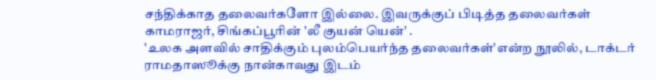சந்திக்காத தலைவர்களோ இல்லை. இவருக்குப் பிடித்த தலைவர்கள் காமராஜர், சிங்கப்பூரின் 'லீ குயன் யென்' .
'உலக அளவில் சாதிக்கும் புலம்பெயர்ந்த தலைவர்கள்'என்ற நூலில், டாக்டர் ராமதாஸூக்கு நான்காவது இடம்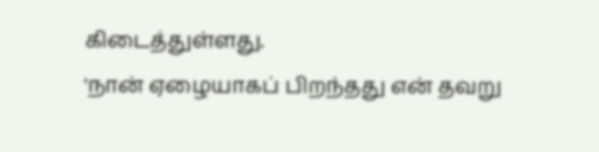கிடைத்துள்ளது.
'நான் ஏழையாகப் பிறந்தது என் தவறு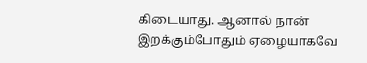கிடையாது. ஆனால் நான் இறக்கும்போதும் ஏழையாகவே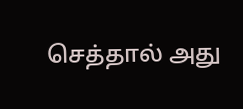செத்தால் அது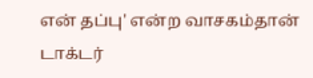என் தப்பு' என்ற வாசகம்தான் டாக்டர்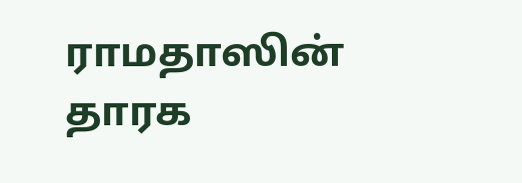ராமதாஸின் தாரக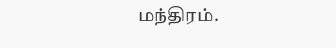மந்திரம்.